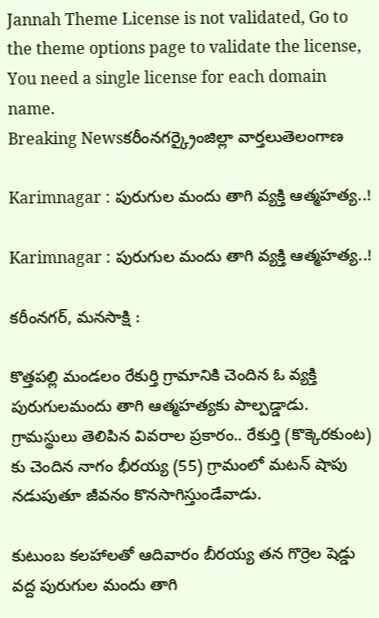Jannah Theme License is not validated, Go to the theme options page to validate the license, You need a single license for each domain name.
Breaking Newsకరీంనగర్క్రైంజిల్లా వార్తలుతెలంగాణ

Karimnagar : పురుగుల మందు తాగి వ్యక్తి ఆత్మహత్య..!

Karimnagar : పురుగుల మందు తాగి వ్యక్తి ఆత్మహత్య..!

కరీంనగర్, మనసాక్షి :

కొత్తపల్లి మండలం రేకుర్తి గ్రామానికి చెందిన ఓ వ్యక్తి పురుగులమందు తాగి ఆత్మహత్యకు పాల్పడ్డాడు. గ్రామస్థులు తెలిపిన వివరాల ప్రకారం.. రేకుర్తి (కొక్కెరకుంట) కు చెందిన నాగం భీరయ్య (55) గ్రామంలో మటన్ షాపు నడుపుతూ జీవనం కొనసాగిస్తుండేవాడు.

కుటుంబ కలహాలతో ఆదివారం బీరయ్య తన గొర్రెల షెడ్డు వద్ద పురుగుల మందు తాగి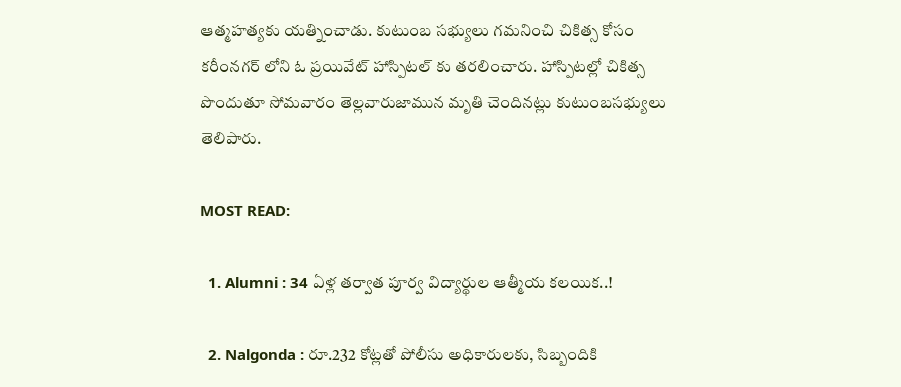ఆత్మహత్యకు యత్నించాడు. కుటుంబ సభ్యులు గమనించి చికిత్స కోసం కరీంనగర్ లోని ఓ ప్రయివేట్ హాస్పిటల్ కు తరలించారు. హాస్పిటల్లో చికిత్స పొందుతూ సోమవారం తెల్లవారుజామున మృతి చెందినట్లు కుటుంబసభ్యులు తెలిపారు.

MOST READ:

  1. Alumni : 34 ఏళ్ల తర్వాత పూర్వ విద్యార్థుల ఆత్మీయ కలయిక..!

  2. Nalgonda : రూ.232 కోట్లతో పోలీసు అధికారులకు, సిబ్బందికి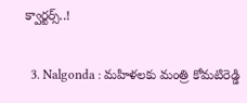క్వార్టర్స్..!

  3. Nalgonda : మహిళలకు మంత్రి కోమటిరెడ్డి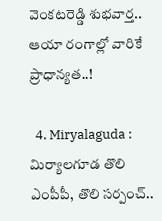వెంకటరెడ్డి శుభవార్త.. ఆయా రంగాల్లో వారికే ప్రాధాన్యత..!

  4. Miryalaguda : మిర్యాలగూడ తొలి ఎంపీపీ, తొలి సర్పంచ్..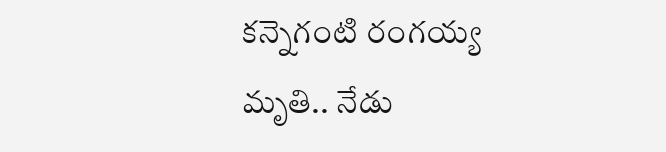కన్నెగంటి రంగయ్య మృతి.. నేడు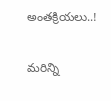అంతక్రియలు..!

మరిన్ని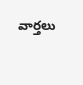వార్తలు